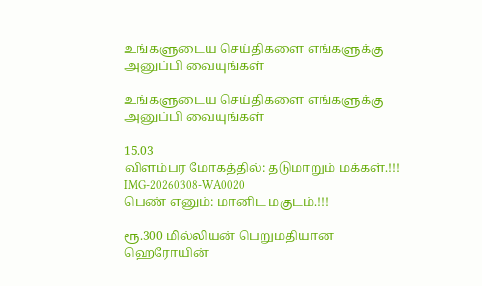உங்களுடைய செய்திகளை எங்களுக்கு அனுப்பி வையுங்கள்

உங்களுடைய செய்திகளை எங்களுக்கு அனுப்பி வையுங்கள்

15.03
விளம்பர மோகத்தில்: தடுமாறும் மக்கள்.!!!
IMG-20260308-WA0020
பெண் எனும்: மானிட மகுடம்.!!!

ரூ.300 மில்லியன் பெறுமதியான ஹெரோயின்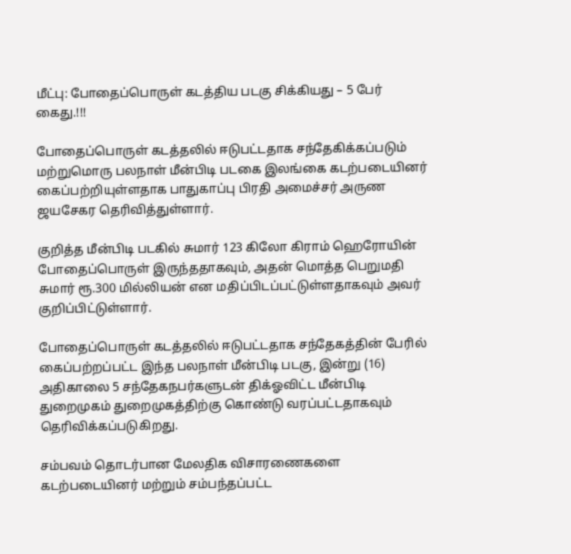மீட்பு: போதைப்பொருள் கடத்திய படகு சிக்கியது – 5 பேர் கைது.!!!

போதைப்பொருள் கடத்தலில் ஈடுபட்டதாக சந்தேகிக்கப்படும் மற்றுமொரு பலநாள் மீன்பிடி படகை இலங்கை கடற்படையினர் கைப்பற்றியுள்ளதாக பாதுகாப்பு பிரதி அமைச்சர் அருண ஜயசேகர தெரிவித்துள்ளார்.

குறித்த மீன்பிடி படகில் சுமார் 123 கிலோ கிராம் ஹெரோயின் போதைப்பொருள் இருந்ததாகவும், அதன் மொத்த பெறுமதி சுமார் ரூ.300 மில்லியன் என மதிப்பிடப்பட்டுள்ளதாகவும் அவர் குறிப்பிட்டுள்ளார்.

போதைப்பொருள் கடத்தலில் ஈடுபட்டதாக சந்தேகத்தின் பேரில் கைப்பற்றப்பட்ட இந்த பலநாள் மீன்பிடி படகு, இன்று (16) அதிகாலை 5 சந்தேகநபர்களுடன் திக்ஓவிட்ட மீன்பிடி துறைமுகம் துறைமுகத்திற்கு கொண்டு வரப்பட்டதாகவும் தெரிவிக்கப்படுகிறது.

சம்பவம் தொடர்பான மேலதிக விசாரணைகளை கடற்படையினர் மற்றும் சம்பந்தப்பட்ட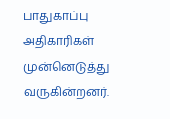பாதுகாப்பு அதிகாரிகள் முன்னெடுத்து வருகின்றனர்.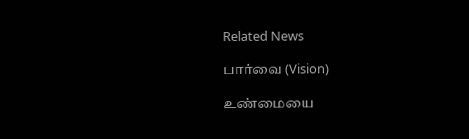Related News

பார்வை (Vision)

உண்மையை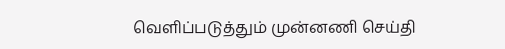வெளிப்படுத்தும் முன்னணி செய்தி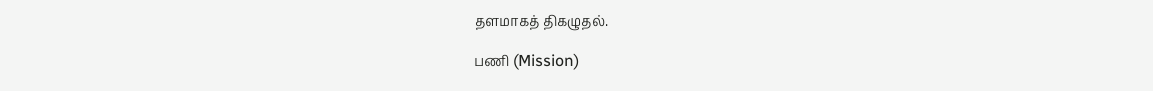தளமாகத் திகழுதல்.

பணி (Mission)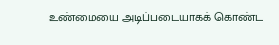உண்மையை அடிப்படையாகக் கொண்ட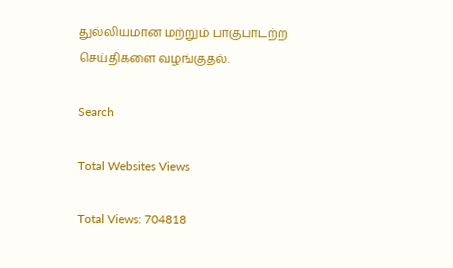துல்லியமான மற்றும் பாகுபாடற்ற செய்திகளை வழங்குதல்.

Search

Total Websites Views

Total Views: 704818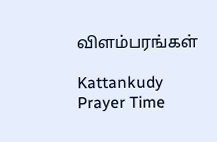விளம்பரங்கள்

Kattankudy Prayer Time